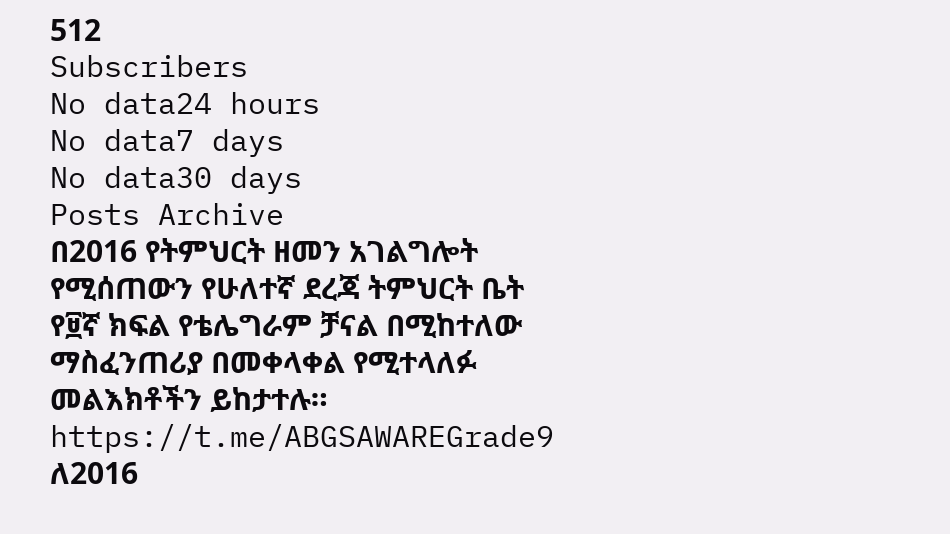512
Subscribers
No data24 hours
No data7 days
No data30 days
Posts Archive
በ2016 የትምህርት ዘመን አገልግሎት የሚሰጠውን የሁለተኛ ደረጃ ትምህርት ቤት የ፱ኛ ክፍል የቴሌግራም ቻናል በሚከተለው ማስፈንጠሪያ በመቀላቀል የሚተላለፉ መልእክቶችን ይከታተሉ።
https://t.me/ABGSAWAREGrade9
ለ2016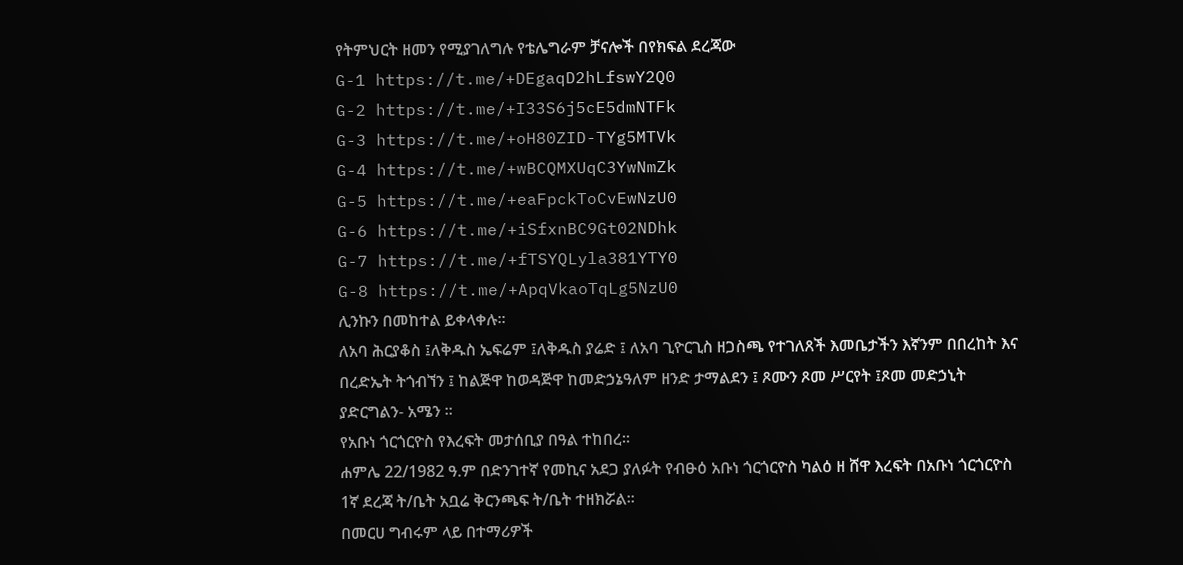የትምህርት ዘመን የሚያገለግሉ የቴሌግራም ቻናሎች በየክፍል ደረጃው
G-1 https://t.me/+DEgaqD2hLfswY2Q0
G-2 https://t.me/+I33S6j5cE5dmNTFk
G-3 https://t.me/+oH80ZID-TYg5MTVk
G-4 https://t.me/+wBCQMXUqC3YwNmZk
G-5 https://t.me/+eaFpckToCvEwNzU0
G-6 https://t.me/+iSfxnBC9Gt02NDhk
G-7 https://t.me/+fTSYQLyla381YTY0
G-8 https://t.me/+ApqVkaoTqLg5NzU0
ሊንኩን በመከተል ይቀላቀሉ።
ለአባ ሕርያቆስ ፤ለቅዱስ ኤፍሬም ፤ለቅዱስ ያሬድ ፤ ለአባ ጊዮርጊስ ዘጋስጫ የተገለጸች እመቤታችን እኛንም በበረከት እና በረድኤት ትጎብኘን ፤ ከልጅዋ ከወዳጅዋ ከመድኃኔዓለም ዘንድ ታማልደን ፤ ጾሙን ጾመ ሥርየት ፤ጾመ መድኃኒት ያድርግልን- አሜን ፡፡
የአቡነ ጎርጎርዮስ የእረፍት መታሰቢያ በዓል ተከበረ።
ሐምሌ 22/1982 ዓ.ም በድንገተኛ የመኪና አደጋ ያለፉት የብፁዕ አቡነ ጎርጎርዮስ ካልዕ ዘ ሸዋ እረፍት በአቡነ ጎርጎርዮስ 1ኛ ደረጃ ት/ቤት አቧሬ ቅርንጫፍ ት/ቤት ተዘክሯል፡፡
በመርሀ ግብሩም ላይ በተማሪዎች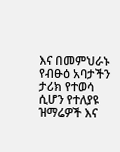እና በመምህራኑ የብፁዕ አባታችን ታሪክ የተወሳ ሲሆን የተለያዩ ዝማሬዎች እና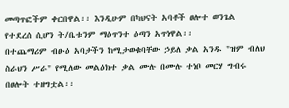መጣጥፎችም ቀርበዋል፡፡ እንዲሁም በካህናት አባቶች ፀሎተ ወንጌል የተደረሰ ሲሆን ት/ቤቱንም ማዕጥንተ ዕጣን አጥነዋል፡፡
በተጨማሪም ብፁዕ አባታችን ከሚታወቁባቸው ኃይለ ቃል አንዱ "ዝም ብለህ ስራህን ሥራ" የሚለው መልዕክተ ቃል ሙሉ በሙሉ ተነቦ መርሃ ግብሩ በፀሎት ተዘግቷል፡፡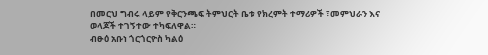በመርህ ግብሩ ላይም የቅርንጫፍ ትምህርት ቤቱ የክረምት ተማሪዎች ፣መምህራን እና ወላጆች ተገኝተው ተካፍለዋል።
ብፁዕ አቡነ ጎርጎርዮስ ካልዕ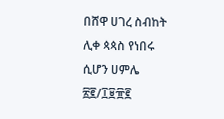በሸዋ ሀገረ ስብከት ሊቀ ጳጳስ የነበሩ ሲሆን ሀምሌ ፳፪/፲፱፹፪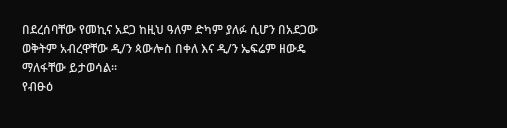በደረሰባቸው የመኪና አደጋ ከዚህ ዓለም ድካም ያለፉ ሲሆን በአደጋው ወቅትም አብረዋቸው ዲ/ን ጳውሎስ በቀለ እና ዲ/ን ኤፍሬም ዘውዴ ማለፋቸው ይታወሳል፡፡
የብፁዕ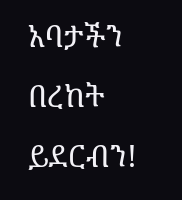አባታችን በረከት ይደርብን!